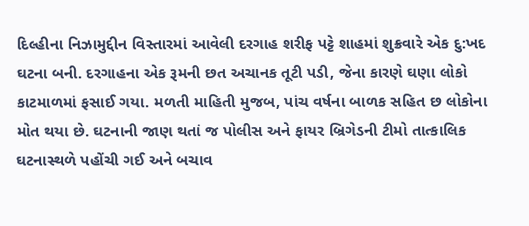દિલ્હીના નિઝામુદ્દીન વિસ્તારમાં આવેલી દરગાહ શરીફ પટ્ટે શાહમાં શુક્રવારે એક દુ:ખદ ઘટના બની. દરગાહના એક રૂમની છત અચાનક તૂટી પડી, જેના કારણે ઘણા લોકો કાટમાળમાં ફસાઈ ગયા. મળતી માહિતી મુજબ, પાંચ વર્ષના બાળક સહિત છ લોકોના મોત થયા છે. ઘટનાની જાણ થતાં જ પોલીસ અને ફાયર બ્રિગેડની ટીમો તાત્કાલિક ઘટનાસ્થળે પહોંચી ગઈ અને બચાવ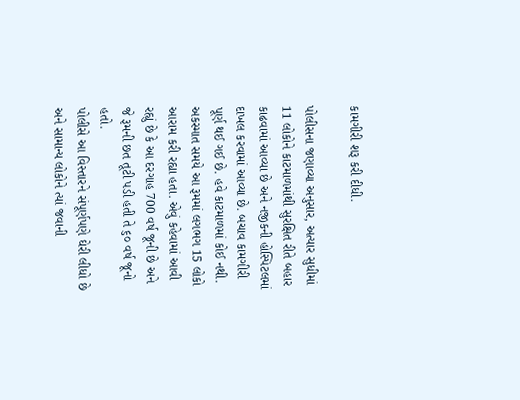કામગીરી શરૂ કરી દીધી.

પોલીસના જણાવ્યા અનુસાર, અત્યાર સુધીમાં 11 લોકોને કાટમાળમાંથી સુરક્ષિત રીતે બહાર કાઢવામાં આવ્યા છે અને નજીકની હોસ્પિટલમાં દાખલ કરવામાં આવ્યા છે. બચાવ કામગીરી પૂર્ણ થઈ ગઈ છે. હવે કાટમાળમાં કોઈ નથી. અકસ્માત સમયે આ રૂમમાં લગભગ 15 લોકો આરામ કરી રહ્યા હતા. એવું કહેવામાં આવી રહ્યું છે કે આ દરગાહ 700 વર્ષ જૂની છે અને જે રૂમની છત તૂટી પડી હતી તે ૬૦ વર્ષ જૂનો હતો.
પોલીસે આ વિસ્તારને સંપૂર્ણપણે ઘેરી લીધો છે અને સામાન્ય લોકોને ત્યાં જવાની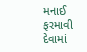મનાઈ ફરમાવી દેવામાં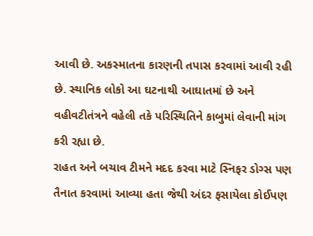આવી છે. અકસ્માતના કારણની તપાસ કરવામાં આવી રહી છે. સ્થાનિક લોકો આ ઘટનાથી આઘાતમાં છે અને વહીવટીતંત્રને વહેલી તકે પરિસ્થિતિને કાબુમાં લેવાની માંગ કરી રહ્યા છે.
રાહત અને બચાવ ટીમને મદદ કરવા માટે સ્નિફર ડોગ્સ પણ તૈનાત કરવામાં આવ્યા હતા જેથી અંદર ફસાયેલા કોઈપણ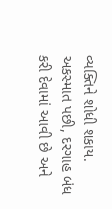વ્યક્તિને શોધી શકાય. અકસ્માત પછી, દરગાહ બંધ કરી દેવામાં આવી છે અને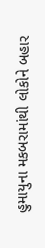હુમાયુના મકબરામાંથી લોકોને બહાર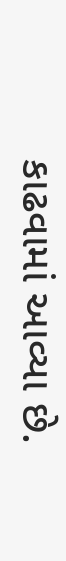કાઢવામાં આવ્યા છે.